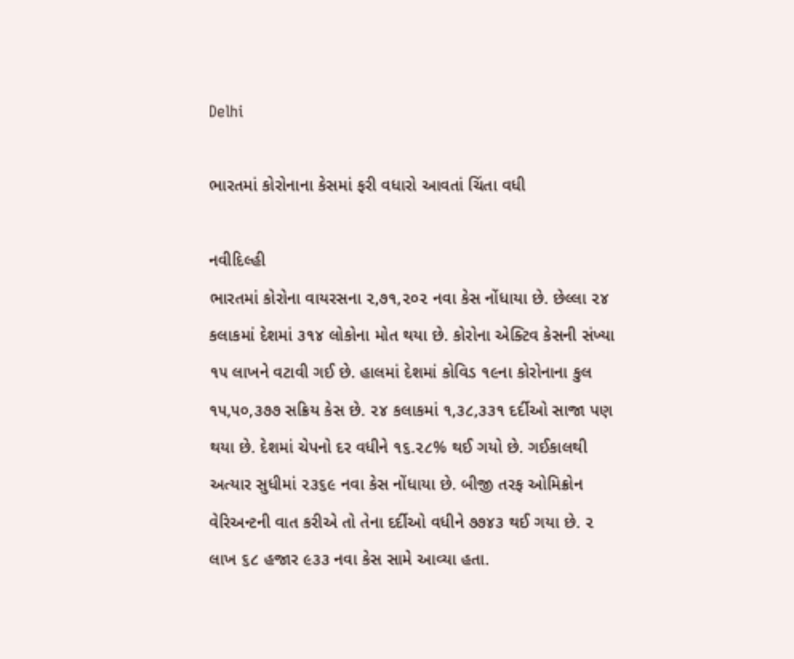Delhi

ભારતમાં કોરોનાના કેસમાં ફરી વધારો આવતાં ચિંતા વધી

નવીદિલ્હી
ભારતમાં કોરોના વાયરસના ૨,૭૧,૨૦૨ નવા કેસ નોંધાયા છે. છેલ્લા ૨૪ કલાકમાં દેશમાં ૩૧૪ લોકોના મોત થયા છે. કોરોના એક્ટિવ કેસની સંખ્યા ૧૫ લાખને વટાવી ગઈ છે. હાલમાં દેશમાં કોવિડ ૧૯ના કોરોનાના કુલ ૧૫,૫૦,૩૭૭ સક્રિય કેસ છે. ૨૪ કલાકમાં ૧,૩૮,૩૩૧ દર્દીઓ સાજા પણ થયા છે. દેશમાં ચેપનો દર વધીને ૧૬.૨૮% થઈ ગયો છે. ગઈકાલથી અત્યાર સુધીમાં ૨૩૬૯ નવા કેસ નોંધાયા છે. બીજી તરફ ઓમિક્રોન વેરિઅન્ટની વાત કરીએ તો તેના દર્દીઓ વધીને ૭૭૪૩ થઈ ગયા છે. ૨ લાખ ૬૮ હજાર ૯૩૩ નવા કેસ સામે આવ્યા હતા.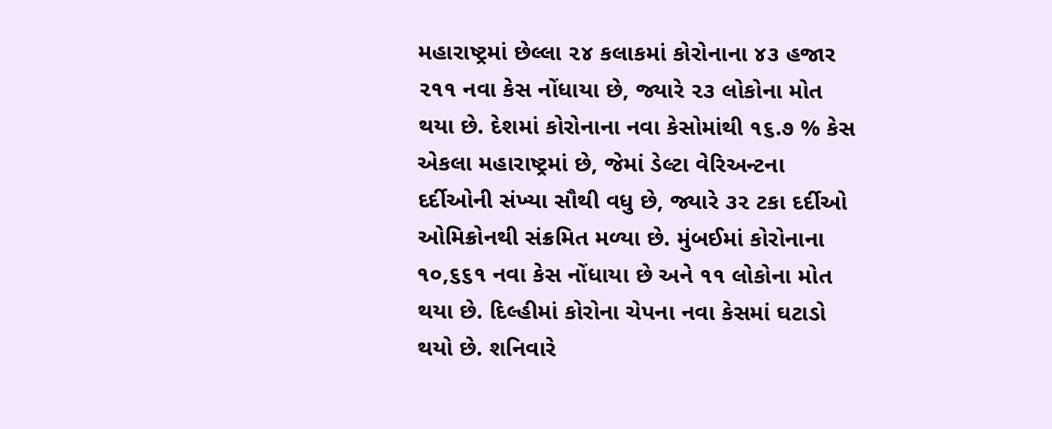મહારાષ્ટ્રમાં છેલ્લા ૨૪ કલાકમાં કોરોનાના ૪૩ હજાર ૨૧૧ નવા કેસ નોંધાયા છે, જ્યારે ૨૩ લોકોના મોત થયા છે. દેશમાં કોરોનાના નવા કેસોમાંથી ૧૬.૭ % કેસ એકલા મહારાષ્ટ્રમાં છે, જેમાં ડેલ્ટા વેરિઅન્ટના દર્દીઓની સંખ્યા સૌથી વધુ છે, જ્યારે ૩૨ ટકા દર્દીઓ ઓમિક્રોનથી સંક્રમિત મળ્યા છે. મુંબઈમાં કોરોનાના ૧૦,૬૬૧ નવા કેસ નોંધાયા છે અને ૧૧ લોકોના મોત થયા છે. દિલ્હીમાં કોરોના ચેપના નવા કેસમાં ઘટાડો થયો છે. શનિવારે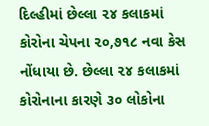દિલ્હીમાં છેલ્લા ૨૪ કલાકમાં કોરોના ચેપના ૨૦,૭૧૮ નવા કેસ નોંધાયા છે. છેલ્લા ૨૪ કલાકમાં કોરોનાના કારણે ૩૦ લોકોના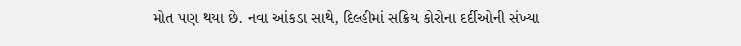મોત પણ થયા છે. નવા આંકડા સાથે, દિલ્હીમાં સક્રિય કોરોના દર્દીઓની સંખ્યા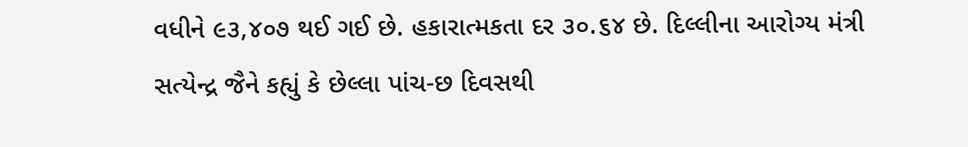વધીને ૯૩,૪૦૭ થઈ ગઈ છે. હકારાત્મકતા દર ૩૦.૬૪ છે. દિલ્લીના આરોગ્ય મંત્રી સત્યેન્દ્ર જૈને કહ્યું કે છેલ્લા પાંચ-છ દિવસથી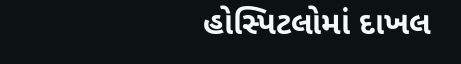હોસ્પિટલોમાં દાખલ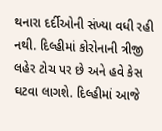થનારા દર્દીઓની સંખ્યા વધી રહી નથી. દિલ્હીમાં કોરોનાની ત્રીજી લહેર ટોચ પર છે અને હવે કેસ ઘટવા લાગશે. દિલ્હીમાં આજે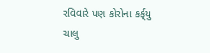રવિવારે પણ કોરોના કર્ફ્‌યુ ચાલુ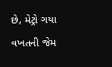છે, મેટ્રો ગયા વખતની જેમ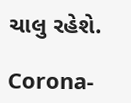ચાલુ રહેશે.

Corona-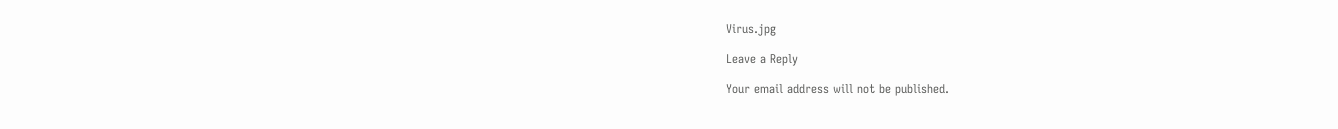Virus.jpg

Leave a Reply

Your email address will not be published.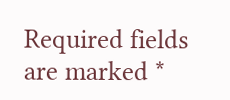Required fields are marked *